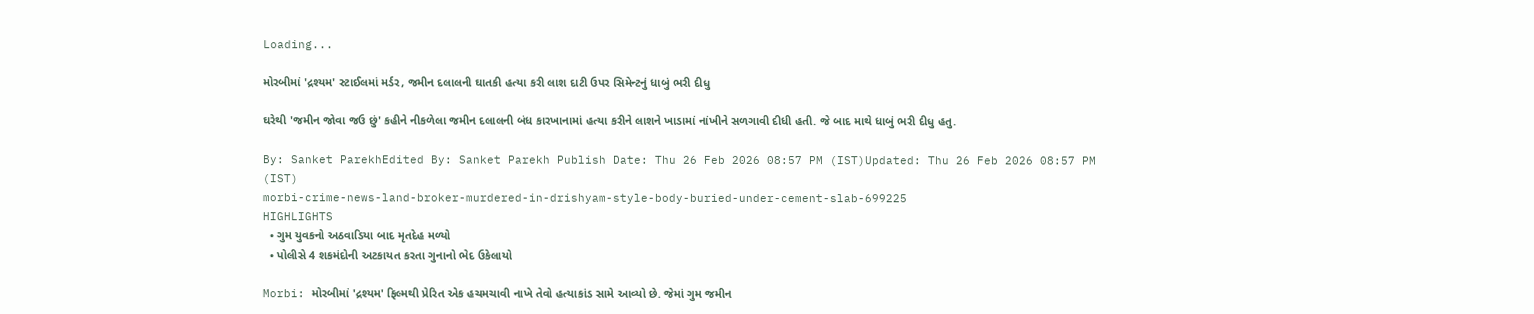Loading...

મોરબીમાં 'દ્રશ્યમ' સ્ટાઈલમાં મર્ડર, જમીન દલાલની ઘાતકી હત્યા કરી લાશ દાટી ઉપર સિમેન્ટનું ધાબું ભરી દીધુ

ઘરેથી 'જમીન જોવા જઉ છું' કહીને નીકળેલા જમીન દલાલની બંધ કારખાનામાં હત્યા કરીને લાશને ખાડામાં નાંખીને સળગાવી દીધી હતી. જે બાદ માથે ધાબું ભરી દીધુ હતુ.

By: Sanket ParekhEdited By: Sanket Parekh Publish Date: Thu 26 Feb 2026 08:57 PM (IST)Updated: Thu 26 Feb 2026 08:57 PM (IST)
morbi-crime-news-land-broker-murdered-in-drishyam-style-body-buried-under-cement-slab-699225
HIGHLIGHTS
  • ગુમ યુવકનો અઠવાડિયા બાદ મૃતદેહ મળ્યો
  • પોલીસે 4 શકમંદોની અટકાયત કરતા ગુનાનો ભેદ ઉકેલાયો

Morbi: મોરબીમાં 'દ્રશ્યમ' ફિલ્મથી પ્રેરિત એક હચમચાવી નાખે તેવો હત્યાકાંડ સામે આવ્યો છે. જેમાં ગુમ જમીન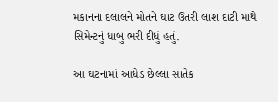મકાનના દલાલને મોતને ઘાટ ઉતરી લાશ દાટી માથે સિમેન્ટનું ધાબુ ભરી દીધું હતું.

આ ઘટનામાં આધેડ છેલ્લા સાતેક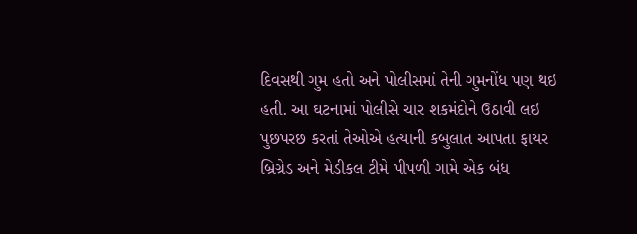દિવસથી ગુમ હતો અને પોલીસમાં તેની ગુમનોંધ પણ થઇ હતી. આ ઘટનામાં પોલીસે ચાર શકમંદોને ઉઠાવી લઇ પુછપરછ કરતાં તેઓએ હત્યાની કબુલાત આપતા ફાયર બ્રિગ્રેડ અને મેડીકલ ટીમે પીપળી ગામે એક બંધ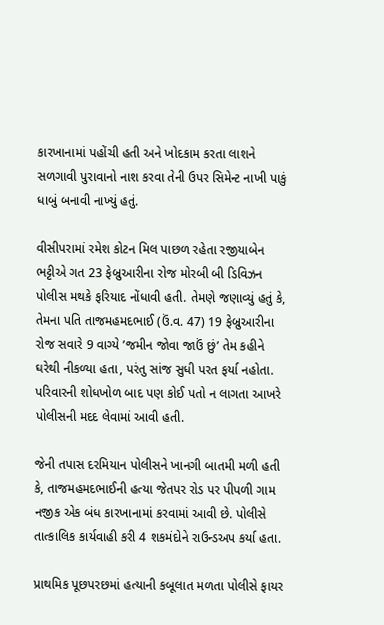કારખાનામાં પહોંચી હતી અને ખોદકામ કરતા લાશને સળગાવી પુરાવાનો નાશ કરવા તેની ઉપર સિમેન્ટ નાખી પાકું ધાબું બનાવી નાખ્યું હતું.

વીસીપરામાં રમેશ કોટન મિલ પાછળ રહેતા રજીયાબેન ભટ્ટીએ ગત 23 ફેબ્રુઆરીના રોજ મોરબી બી ડિવિઝન પોલીસ મથકે ફરિયાદ નોંધાવી હતી. તેમણે જણાવ્યું હતું કે, તેમના પતિ તાજમહમદભાઈ (ઉં.વ. 47) 19 ફેબ્રુઆરીના રોજ સવારે 9 વાગ્યે ’જમીન જોવા જાઉં છું’ તેમ કહીને ઘરેથી નીકળ્યા હતા, પરંતુ સાંજ સુધી પરત ફર્યા નહોતા. પરિવારની શોધખોળ બાદ પણ કોઈ પતો ન લાગતા આખરે પોલીસની મદદ લેવામાં આવી હતી.

જેની તપાસ દરમિયાન પોલીસને ખાનગી બાતમી મળી હતી કે, તાજમહમદભાઈની હત્યા જેતપર રોડ પર પીપળી ગામ નજીક એક બંધ કારખાનામાં કરવામાં આવી છે. પોલીસે તાત્કાલિક કાર્યવાહી કરી 4 શકમંદોને રાઉન્ડઅપ કર્યા હતા.

પ્રાથમિક પૂછપરછમાં હત્યાની કબૂલાત મળતા પોલીસે ફાયર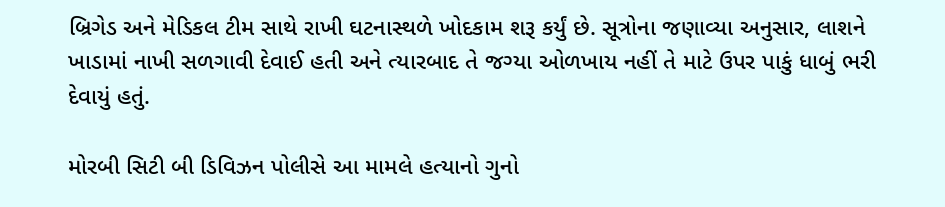બ્રિગેડ અને મેડિકલ ટીમ સાથે રાખી ઘટનાસ્થળે ખોદકામ શરૂ કર્યું છે. સૂત્રોના જણાવ્યા અનુસાર, લાશને ખાડામાં નાખી સળગાવી દેવાઈ હતી અને ત્યારબાદ તે જગ્યા ઓળખાય નહીં તે માટે ઉપર પાકું ધાબું ભરી દેવાયું હતું.

મોરબી સિટી બી ડિવિઝન પોલીસે આ મામલે હત્યાનો ગુનો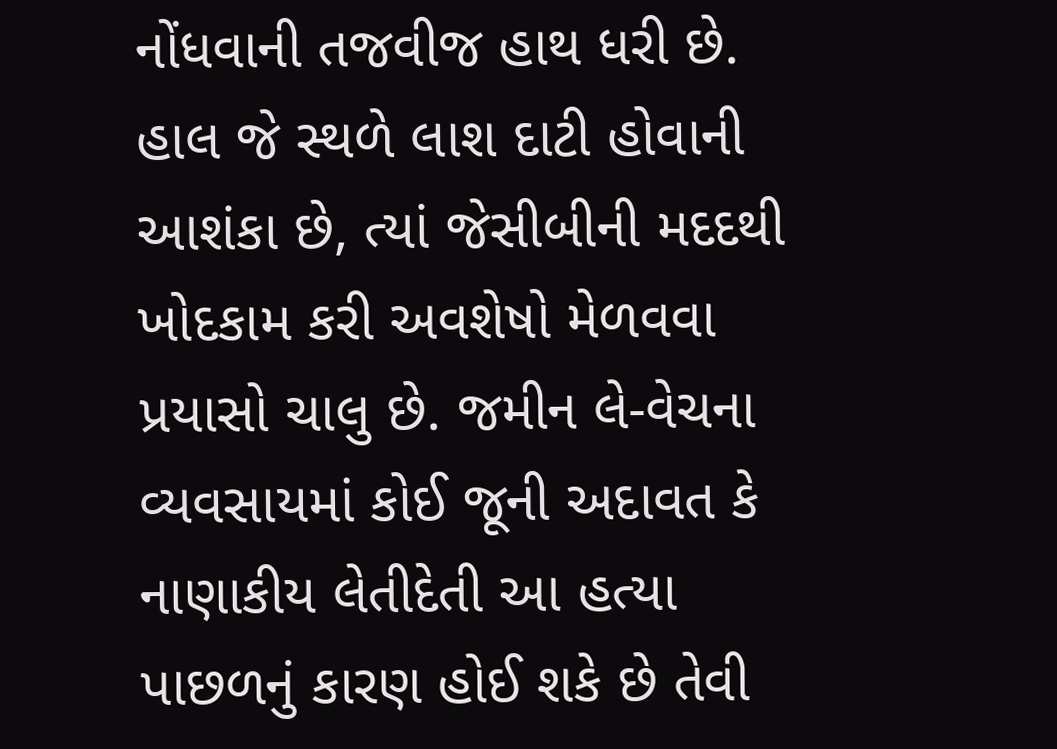નોંધવાની તજવીજ હાથ ધરી છે. હાલ જે સ્થળે લાશ દાટી હોવાની આશંકા છે, ત્યાં જેસીબીની મદદથી ખોદકામ કરી અવશેષો મેળવવા પ્રયાસો ચાલુ છે. જમીન લે-વેચના વ્યવસાયમાં કોઈ જૂની અદાવત કે નાણાકીય લેતીદેતી આ હત્યા પાછળનું કારણ હોઈ શકે છે તેવી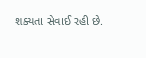શક્યતા સેવાઈ રહી છે.